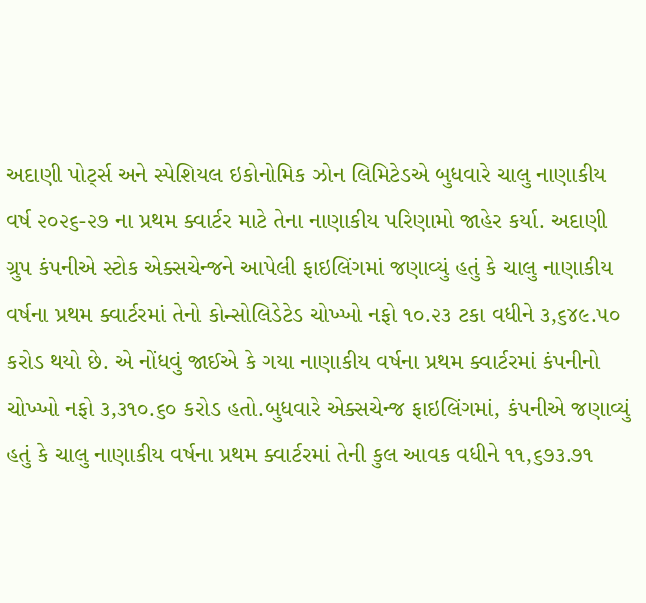અદાણી પોર્ટ્સ અને સ્પેશિયલ ઇકોનોમિક ઝોન લિમિટેડએ બુધવારે ચાલુ નાણાકીય વર્ષ ૨૦૨૬-૨૭ ના પ્રથમ ક્વાર્ટર માટે તેના નાણાકીય પરિણામો જાહેર કર્યા. અદાણી ગ્રુપ કંપનીએ સ્ટોક એક્સચેન્જને આપેલી ફાઇલિંગમાં જણાવ્યું હતું કે ચાલુ નાણાકીય વર્ષના પ્રથમ ક્વાર્ટરમાં તેનો કોન્સોલિડેટેડ ચોખ્ખો નફો ૧૦.૨૩ ટકા વધીને ૩,૬૪૯.૫૦ કરોડ થયો છે. એ નોંધવું જાઈએ કે ગયા નાણાકીય વર્ષના પ્રથમ ક્વાર્ટરમાં કંપનીનો ચોખ્ખો નફો ૩,૩૧૦.૬૦ કરોડ હતો.બુધવારે એક્સચેન્જ ફાઇલિંગમાં, કંપનીએ જણાવ્યું હતું કે ચાલુ નાણાકીય વર્ષના પ્રથમ ક્વાર્ટરમાં તેની કુલ આવક વધીને ૧૧,૬૭૩.૭૧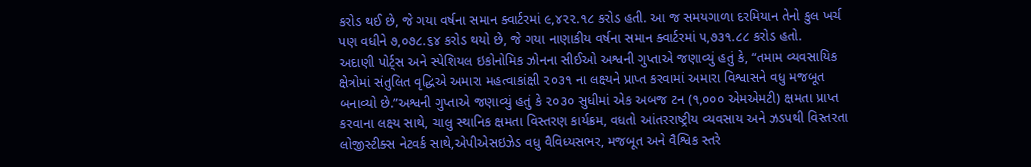કરોડ થઈ છે, જે ગયા વર્ષના સમાન ક્વાર્ટરમાં ૯,૪૨૨.૧૮ કરોડ હતી. આ જ સમયગાળા દરમિયાન તેનો કુલ ખર્ચ પણ વધીને ૭,૦૭૮.૬૪ કરોડ થયો છે, જે ગયા નાણાકીય વર્ષના સમાન ક્વાર્ટરમાં ૫,૭૩૧.૮૮ કરોડ હતો.
અદાણી પોર્ટ્સ અને સ્પેશિયલ ઇકોનોમિક ઝોનના સીઈઓ અશ્વની ગુપ્તાએ જણાવ્યું હતું કે, “તમામ વ્યવસાયિક ક્ષેત્રોમાં સંતુલિત વૃદ્ધિએ અમારા મહત્વાકાંક્ષી ૨૦૩૧ ના લક્ષ્યને પ્રાપ્ત કરવામાં અમારા વિશ્વાસને વધુ મજબૂત બનાવ્યો છે.”અશ્વની ગુપ્તાએ જણાવ્યું હતું કે ૨૦૩૦ સુધીમાં એક અબજ ટન (૧,૦૦૦ એમએમટી) ક્ષમતા પ્રાપ્ત કરવાના લક્ષ્ય સાથે, ચાલુ સ્થાનિક ક્ષમતા વિસ્તરણ કાર્યક્રમ, વધતો આંતરરાષ્ટ્રીય વ્યવસાય અને ઝડપથી વિસ્તરતા લોજીસ્ટીક્સ નેટવર્ક સાથે,એપીએસઇઝેડ વધુ વૈવિધ્યસભર, મજબૂત અને વૈશ્વિક સ્તરે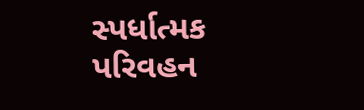સ્પર્ધાત્મક પરિવહન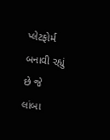પ્લેટફોર્મ બનાવી રહ્યું છે જે લાંબા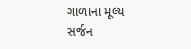ગાળાના મૂલ્ય સર્જન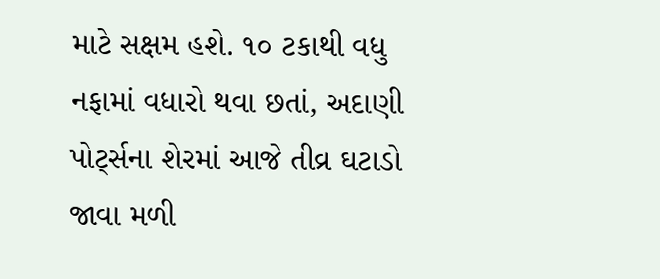માટે સક્ષમ હશે. ૧૦ ટકાથી વધુ નફામાં વધારો થવા છતાં, અદાણી પોર્ટ્સના શેરમાં આજે તીવ્ર ઘટાડો જાવા મળી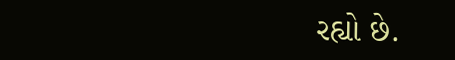રહ્યો છે.